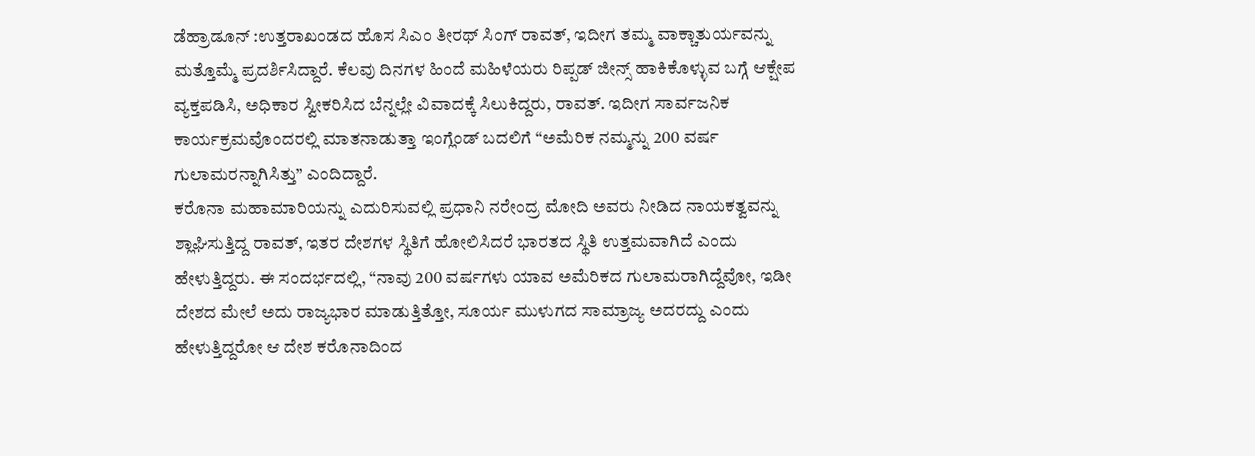ಡೆಹ್ರಾಡೂನ್ :ಉತ್ತರಾಖಂಡದ ಹೊಸ ಸಿಎಂ ತೀರಥ್ ಸಿಂಗ್ ರಾವತ್, ಇದೀಗ ತಮ್ಮ ವಾಕ್ಚಾತುರ್ಯವನ್ನು ಮತ್ತೊಮ್ಮೆ ಪ್ರದರ್ಶಿಸಿದ್ದಾರೆ. ಕೆಲವು ದಿನಗಳ ಹಿಂದೆ ಮಹಿಳೆಯರು ರಿಪ್ಪಡ್ ಜೀನ್ಸ್ ಹಾಕಿಕೊಳ್ಳುವ ಬಗ್ಗೆ ಆಕ್ಷೇಪ ವ್ಯಕ್ತಪಡಿಸಿ, ಅಧಿಕಾರ ಸ್ವೀಕರಿಸಿದ ಬೆನ್ನಲ್ಲೇ ವಿವಾದಕ್ಕೆ ಸಿಲುಕಿದ್ದರು, ರಾವತ್. ಇದೀಗ ಸಾರ್ವಜನಿಕ ಕಾರ್ಯಕ್ರಮವೊಂದರಲ್ಲಿ ಮಾತನಾಡುತ್ತಾ ಇಂಗ್ಲೆಂಡ್ ಬದಲಿಗೆ “ಅಮೆರಿಕ ನಮ್ಮನ್ನು 200 ವರ್ಷ ಗುಲಾಮರನ್ನಾಗಿಸಿತ್ತು” ಎಂದಿದ್ದಾರೆ.
ಕರೊನಾ ಮಹಾಮಾರಿಯನ್ನು ಎದುರಿಸುವಲ್ಲಿ ಪ್ರಧಾನಿ ನರೇಂದ್ರ ಮೋದಿ ಅವರು ನೀಡಿದ ನಾಯಕತ್ವವನ್ನು ಶ್ಲಾಘಿಸುತ್ತಿದ್ದ ರಾವತ್, ಇತರ ದೇಶಗಳ ಸ್ಥಿತಿಗೆ ಹೋಲಿಸಿದರೆ ಭಾರತದ ಸ್ಥಿತಿ ಉತ್ತಮವಾಗಿದೆ ಎಂದು ಹೇಳುತ್ತಿದ್ದರು. ಈ ಸಂದರ್ಭದಲ್ಲಿ, “ನಾವು 200 ವರ್ಷಗಳು ಯಾವ ಅಮೆರಿಕದ ಗುಲಾಮರಾಗಿದ್ದೆವೋ, ಇಡೀ ದೇಶದ ಮೇಲೆ ಅದು ರಾಜ್ಯಭಾರ ಮಾಡುತ್ತಿತ್ತೋ, ಸೂರ್ಯ ಮುಳುಗದ ಸಾಮ್ರಾಜ್ಯ ಅದರದ್ದು ಎಂದು ಹೇಳುತ್ತಿದ್ದರೋ ಆ ದೇಶ ಕರೊನಾದಿಂದ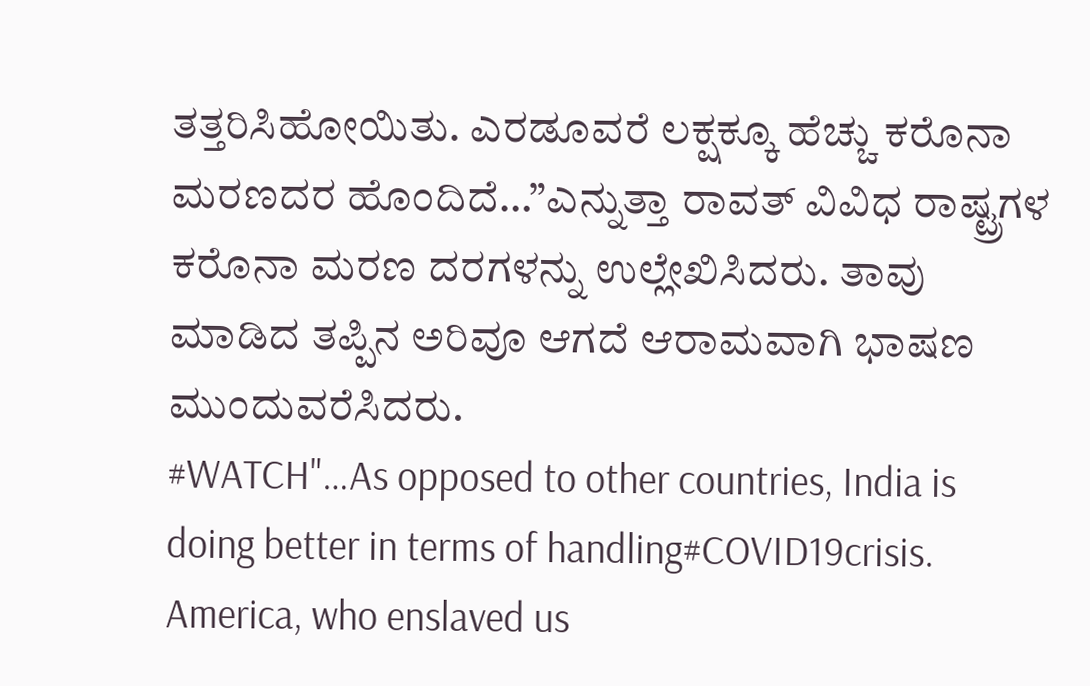ತತ್ತರಿಸಿಹೋಯಿತು. ಎರಡೂವರೆ ಲಕ್ಷಕ್ಕೂ ಹೆಚ್ಚು ಕರೊನಾ ಮರಣದರ ಹೊಂದಿದೆ…”ಎನ್ನುತ್ತಾ ರಾವತ್ ವಿವಿಧ ರಾಷ್ಟ್ರಗಳ ಕರೊನಾ ಮರಣ ದರಗಳನ್ನು ಉಲ್ಲೇಖಿಸಿದರು. ತಾವು ಮಾಡಿದ ತಪ್ಪಿನ ಅರಿವೂ ಆಗದೆ ಆರಾಮವಾಗಿ ಭಾಷಣ ಮುಂದುವರೆಸಿದರು.
#WATCH"…As opposed to other countries, India is doing better in terms of handling#COVID19crisis. America, who enslaved us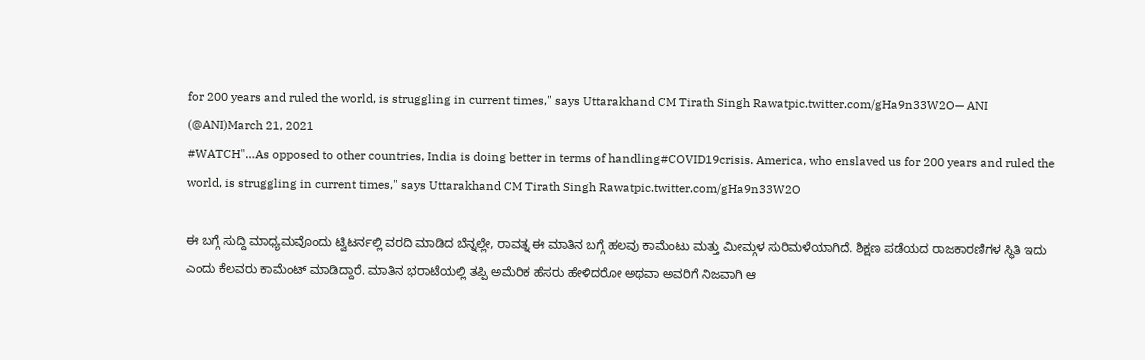for 200 years and ruled the world, is struggling in current times," says Uttarakhand CM Tirath Singh Rawatpic.twitter.com/gHa9n33W2O— ANI (@ANI)March 21, 2021
#WATCH"…As opposed to other countries, India is doing better in terms of handling#COVID19crisis. America, who enslaved us for 200 years and ruled the world, is struggling in current times," says Uttarakhand CM Tirath Singh Rawatpic.twitter.com/gHa9n33W2O

ಈ ಬಗ್ಗೆ ಸುದ್ದಿ ಮಾಧ್ಯಮವೊಂದು ಟ್ವಿಟರ್ನಲ್ಲಿ ವರದಿ ಮಾಡಿದ ಬೆನ್ನಲ್ಲೇ, ರಾವತ್ನ ಈ ಮಾತಿನ ಬಗ್ಗೆ ಹಲವು ಕಾಮೆಂಟು ಮತ್ತು ಮೀಮ್ಗಳ ಸುರಿಮಳೆಯಾಗಿದೆ. ಶಿಕ್ಷಣ ಪಡೆಯದ ರಾಜಕಾರಣಿಗಳ ಸ್ಥಿತಿ ಇದು ಎಂದು ಕೆಲವರು ಕಾಮೆಂಟ್ ಮಾಡಿದ್ದಾರೆ. ಮಾತಿನ ಭರಾಟೆಯಲ್ಲಿ ತಪ್ಪಿ ಅಮೆರಿಕ ಹೆಸರು ಹೇಳಿದರೋ ಅಥವಾ ಅವರಿಗೆ ನಿಜವಾಗಿ ಆ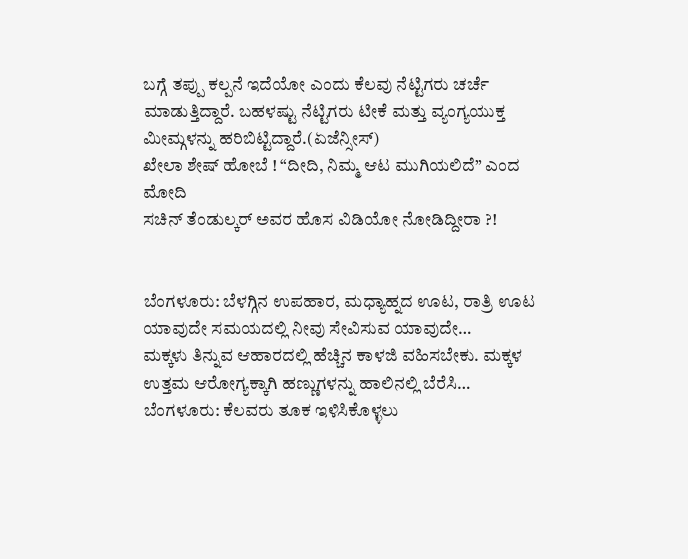ಬಗ್ಗೆ ತಪ್ಪು ಕಲ್ಪನೆ ಇದೆಯೋ ಎಂದು ಕೆಲವು ನೆಟ್ಟಿಗರು ಚರ್ಚೆ ಮಾಡುತ್ತಿದ್ದಾರೆ. ಬಹಳಷ್ಟು ನೆಟ್ಟಿಗರು ಟೀಕೆ ಮತ್ತು ವ್ಯಂಗ್ಯಯುಕ್ತ ಮೀಮ್ಗಳನ್ನು ಹರಿಬಿಟ್ಟಿದ್ದಾರೆ.(ಏಜೆನ್ಸೀಸ್)
ಖೇಲಾ ಶೇಷ್ ಹೋಬೆ ! “ದೀದಿ, ನಿಮ್ಮ ಆಟ ಮುಗಿಯಲಿದೆ” ಎಂದ ಮೋದಿ
ಸಚಿನ್ ತೆಂಡುಲ್ಕರ್ ಅವರ ಹೊಸ ವಿಡಿಯೋ ನೋಡಿದ್ದೀರಾ ?!


ಬೆಂಗಳೂರು: ಬೆಳಗ್ಗಿನ ಉಪಹಾರ, ಮಧ್ಯಾಹ್ನದ ಊಟ, ರಾತ್ರಿ ಊಟ ಯಾವುದೇ ಸಮಯದಲ್ಲಿ ನೀವು ಸೇವಿಸುವ ಯಾವುದೇ…
ಮಕ್ಕಳು ತಿನ್ನುವ ಆಹಾರದಲ್ಲಿ ಹೆಚ್ಚಿನ ಕಾಳಜಿ ವಹಿಸಬೇಕು. ಮಕ್ಕಳ ಉತ್ತಮ ಆರೋಗ್ಯಕ್ಕಾಗಿ ಹಣ್ಣುಗಳನ್ನು ಹಾಲಿನಲ್ಲಿ ಬೆರೆಸಿ…
ಬೆಂಗಳೂರು: ಕೆಲವರು ತೂಕ ಇಳಿಸಿಕೊಳ್ಳಲು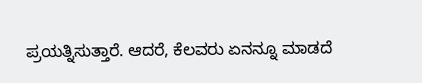ಪ್ರಯತ್ನಿಸುತ್ತಾರೆ. ಆದರೆ, ಕೆಲವರು ಏನನ್ನೂ ಮಾಡದೆ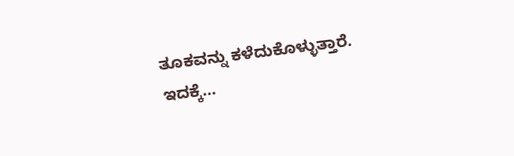ತೂಕವನ್ನು ಕಳೆದುಕೊಳ್ಳುತ್ತಾರೆ. ಇದಕ್ಕೆ…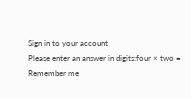Sign in to your account
Please enter an answer in digits:four × two =
Remember me